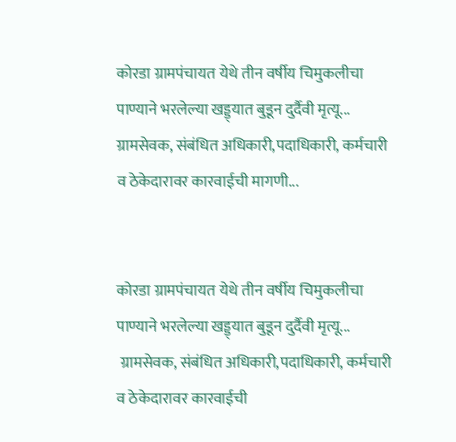कोरडा ग्रामपंचायत येथे तीन वर्षीय चिमुकलीचा पाण्याने भरलेल्या खड्ड्यात बुडून दुर्दैवी मृत्यू... ग्रामसेवक, संबंधित अधिकारी,पदाधिकारी, कर्मचारी व ठेकेदारावर कारवाईची मागणी...


कोरडा ग्रामपंचायत येथे तीन वर्षीय चिमुकलीचा पाण्याने भरलेल्या खड्ड्यात बुडून दुर्दैवी मृत्यू...
 ग्रामसेवक, संबंधित अधिकारी,पदाधिकारी, कर्मचारी व ठेकेदारावर कारवाईची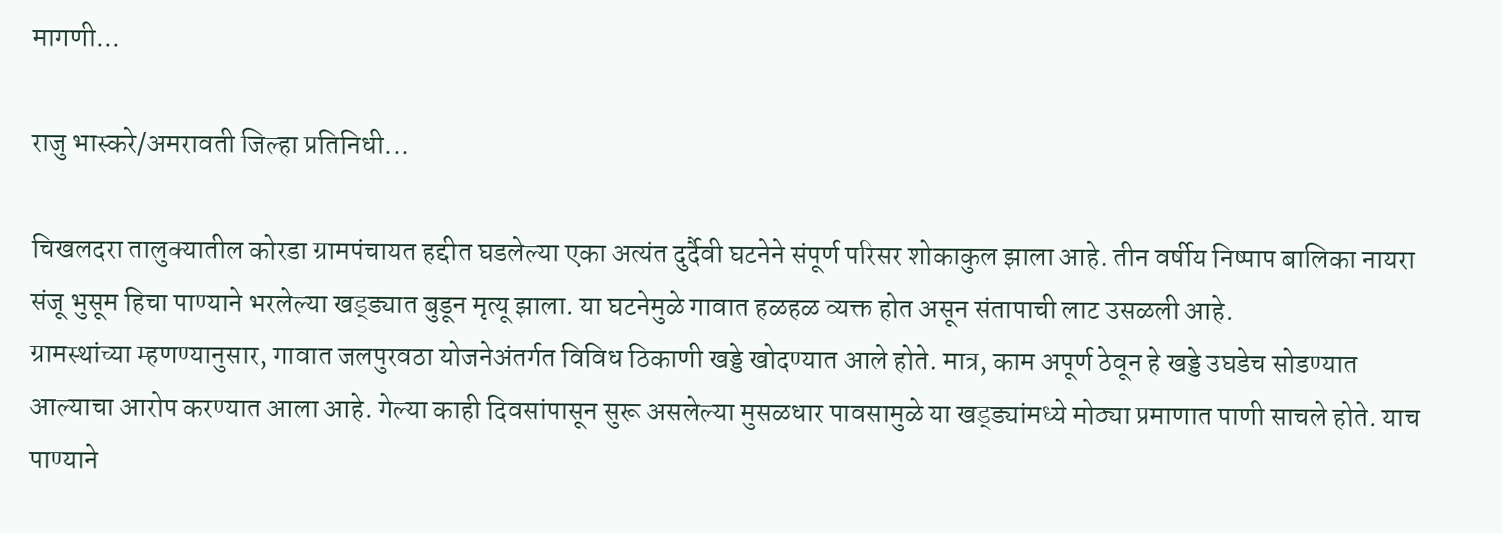मागणी...

राजु भास्करे/अमरावती जिल्हा प्रतिनिधी...

चिखलदरा तालुक्यातील कोरडा ग्रामपंचायत हद्दीत घडलेल्या एका अत्यंत दुर्दैवी घटनेने संपूर्ण परिसर शोकाकुल झाला आहे. तीन वर्षीय निष्पाप बालिका नायरा संजू भुसूम हिचा पाण्याने भरलेल्या खड्ड्यात बुडून मृत्यू झाला. या घटनेमुळे गावात हळहळ व्यक्त होत असून संतापाची लाट उसळली आहे.
ग्रामस्थांच्या म्हणण्यानुसार, गावात जलपुरवठा योजनेअंतर्गत विविध ठिकाणी खड्डे खोदण्यात आले होते. मात्र, काम अपूर्ण ठेवून हे खड्डे उघडेच सोडण्यात आल्याचा आरोप करण्यात आला आहे. गेल्या काही दिवसांपासून सुरू असलेल्या मुसळधार पावसामुळे या खड्ड्यांमध्ये मोठ्या प्रमाणात पाणी साचले होते. याच पाण्याने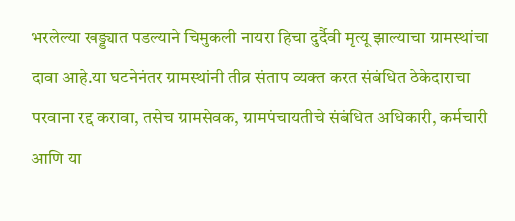भरलेल्या खड्ड्यात पडल्याने चिमुकली नायरा हिचा दुर्दैवी मृत्यू झाल्याचा ग्रामस्थांचा दावा आहे.या घटनेनंतर ग्रामस्थांनी तीव्र संताप व्यक्त करत संबंधित ठेकेदाराचा परवाना रद्द करावा, तसेच ग्रामसेवक, ग्रामपंचायतीचे संबंधित अधिकारी, कर्मचारी आणि या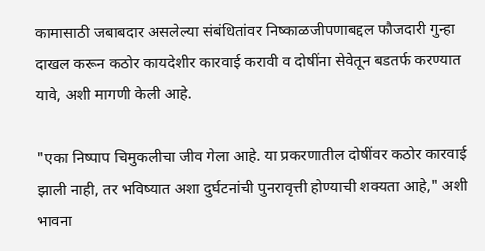कामासाठी जबाबदार असलेल्या संबंधितांवर निष्काळजीपणाबद्दल फौजदारी गुन्हा दाखल करून कठोर कायदेशीर कारवाई करावी व दोषींना सेवेतून बडतर्फ करण्यात यावे, अशी मागणी केली आहे.

"एका निष्पाप चिमुकलीचा जीव गेला आहे. या प्रकरणातील दोषींवर कठोर कारवाई झाली नाही, तर भविष्यात अशा दुर्घटनांची पुनरावृत्ती होण्याची शक्यता आहे," अशी भावना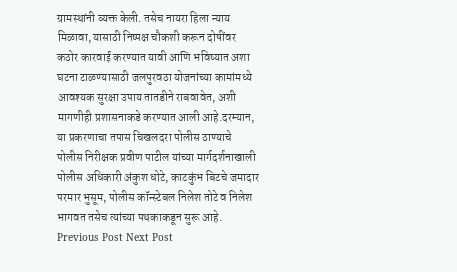ग्रामस्थांनी व्यक्त केली. तसेच नायरा हिला न्याय मिळावा, यासाठी निष्पक्ष चौकशी करून दोषींवर कठोर कारवाई करण्यात यावी आणि भविष्यात अशा घटना टाळण्यासाठी जलपुरवठा योजनांच्या कामांमध्ये आवश्यक सुरक्षा उपाय तातडीने राबवावेत, अशी मागणीही प्रशासनाकडे करण्यात आली आहे.दरम्यान, या प्रकरणाचा तपास चिखलदरा पोलीस ठाण्याचे पोलीस निरीक्षक प्रवीण पाटील यांच्या मार्गदर्शनाखाली पोलीस अधिकारी अंकुश धोटे, काटकुंभ बिटचे जमादार परमार भुसूम, पोलीस कॉन्स्टेबल निलेश तोटे व निलेश भागवत तसेच त्यांच्या पथकाकडून सुरू आहे.
Previous Post Next Post